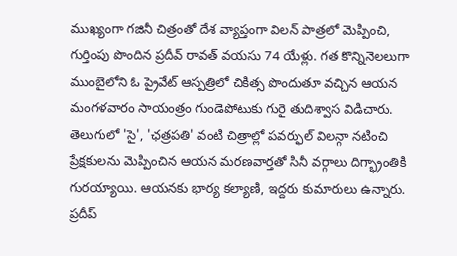ముఖ్యంగా గజినీ చిత్రంతో దేశ వ్యాప్తంగా విలన్ పాత్రలో మెప్పించి, గుర్తింపు పొందిన ప్రదీవ్ రావత్ వయసు 74 యేళ్లు. గత కొన్నినెలలుగా ముంబైలోని ఓ ప్రైవేట్ ఆస్పత్రిలో చికిత్స పొందుతూ వచ్చిన ఆయన మంగళవారం సాయంత్రం గుండెపోటుకు గురై తుదిశ్వాస విడిచారు. తెలుగులో 'సై', 'ఛత్రపతి' వంటి చిత్రాల్లో పవర్ఫుల్ విలన్గా నటించి ప్రేక్షకులను మెప్పించిన ఆయన మరణవార్తతో సినీ వర్గాలు దిగ్భ్రాంతికి గురయ్యాయి. ఆయనకు భార్య కల్యాణి, ఇద్దరు కుమారులు ఉన్నారు.
ప్రదీప్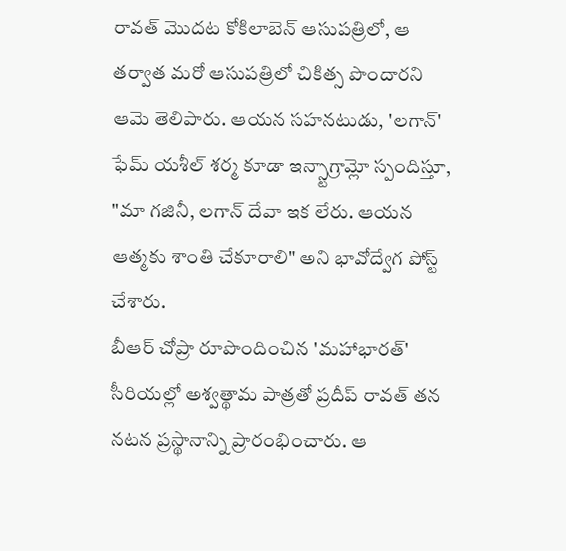రావత్ మొదట కోకిలాబెన్ ఆసుపత్రిలో, ఆ తర్వాత మరో ఆసుపత్రిలో చికిత్స పొందారని ఆమె తెలిపారు. ఆయన సహనటుడు, 'లగాన్' ఫేమ్ యశీల్ శర్మ కూడా ఇన్స్టాగ్రామ్లో స్పందిస్తూ, "మా గజినీ, లగాన్ దేవా ఇక లేరు. ఆయన ఆత్మకు శాంతి చేకూరాలి" అని భావోద్వేగ పోస్ట్ చేశారు.
బీఆర్ చోప్రా రూపొందించిన 'మహాభారత్' సీరియల్లో అశ్వత్థామ పాత్రతో ప్రదీప్ రావత్ తన నటన ప్రస్థానాన్ని ప్రారంభించారు. ఆ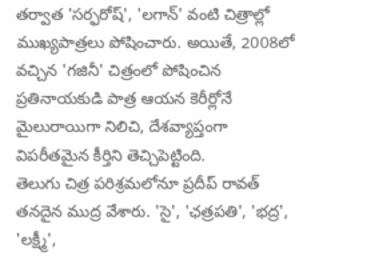తర్వాత 'సర్ఫరోష్', 'లగాన్' వంటి చిత్రాల్లో ముఖ్యపాత్రలు పోషించారు. అయితే, 2008లో వచ్చిన 'గజినీ' చిత్రంలో పోషించిన ప్రతినాయకుడి పాత్ర ఆయన కెరీర్లోనే మైలురాయిగా నిలిచి, దేశవ్యాప్తంగా విపరీతమైన కీర్తిని తెచ్చిపెట్టింది.
తెలుగు చిత్ర పరిశ్రమలోనూ ప్రదీప్ రావత్ తనదైన ముద్ర వేశారు. 'సై', 'ఛత్రపతి', 'భద్ర', 'లక్ష్మీ',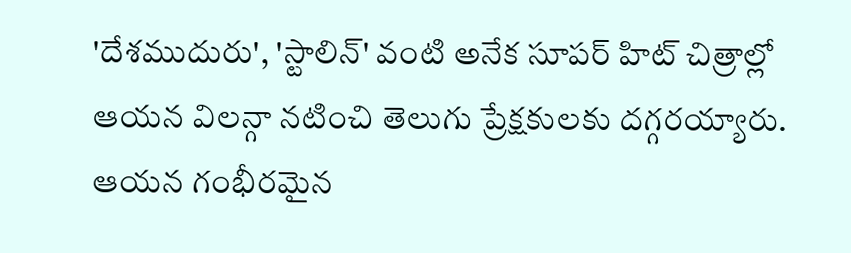'దేశముదురు', 'స్టాలిన్' వంటి అనేక సూపర్ హిట్ చిత్రాల్లో ఆయన విలన్గా నటించి తెలుగు ప్రేక్షకులకు దగ్గరయ్యారు. ఆయన గంభీరమైన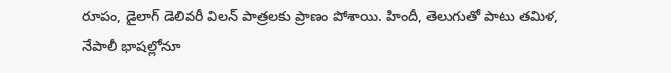రూపం, డైలాగ్ డెలివరీ విలన్ పాత్రలకు ప్రాణం పోశాయి. హిందీ, తెలుగుతో పాటు తమిళ, నేపాలీ భాషల్లోనూ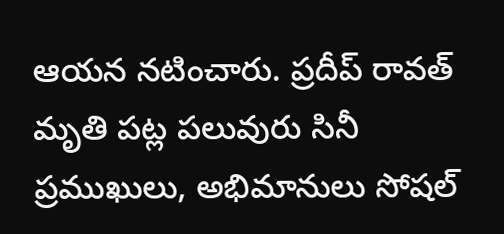ఆయన నటించారు. ప్రదీప్ రావత్ మృతి పట్ల పలువురు సినీ ప్రముఖులు, అభిమానులు సోషల్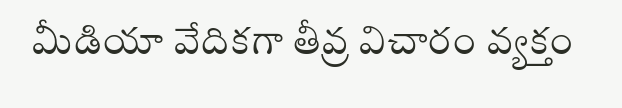మీడియా వేదికగా తీవ్ర విచారం వ్యక్తం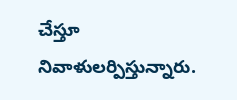చేస్తూ నివాళులర్పిస్తున్నారు.